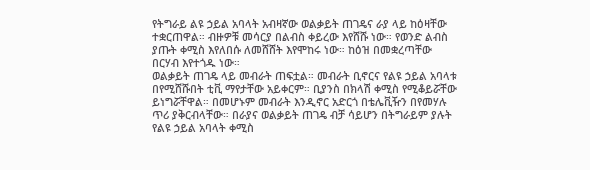የትግራይ ልዩ ኃይል አባላት አብዛኛው ወልቃይት ጠገዴና ራያ ላይ ከዕዛቸው ተቋርጠዋል። ብዙዎቹ መሳርያ በልብስ ቀይረው እየሸሹ ነው። የወንድ ልብስ ያጡት ቀሚስ እየለበሱ ለመሸሸት እየሞከሩ ነው። ከዕዝ በመቋረጣቸው በርሃብ እየተጎዱ ነው።
ወልቃይት ጠገዴ ላይ መብራት ጠፍቷል። መብራት ቢኖርና የልዩ ኃይል አባላቱ በየሚሸሹበት ቲቪ ማየታቸው አይቀርም። ቢያንስ በክላሽ ቀሚስ የሚቆይሯቸው ይነግሯቸዋል። በመሆኑም መብራት እንዲኖር አድርጎ በቴሌቪዥን በየመሃሉ ጥሪ ያቅርብላቸው። በራያና ወልቃይት ጠገዴ ብቻ ሳይሆን በትግራይም ያሉት የልዩ ኃይል አባላት ቀሚስ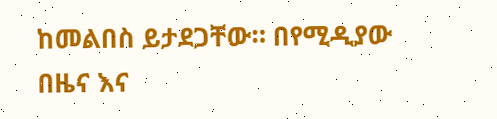ከመልበስ ይታደጋቸው። በየሚዲያው በዜና እና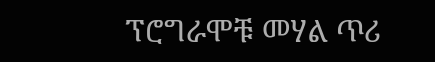ፕሮግራሞቹ መሃል ጥሪ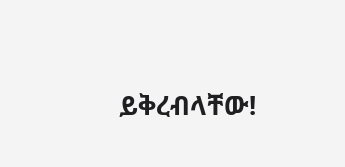ይቅረብላቸው!